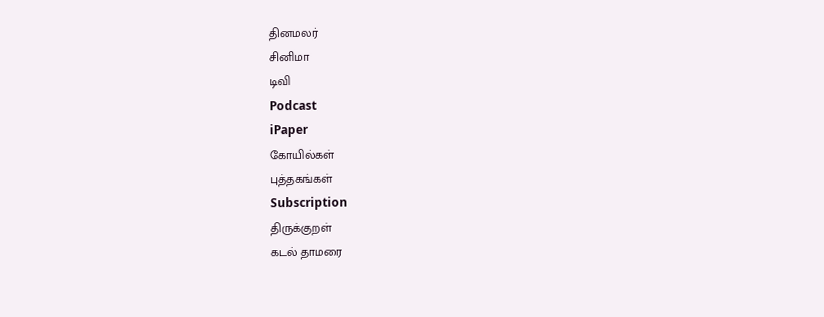தினமலர்
சினிமா
டிவி
Podcast
iPaper
கோயில்கள்
புத்தகங்கள்
Subscription
திருக்குறள்
கடல் தாமரை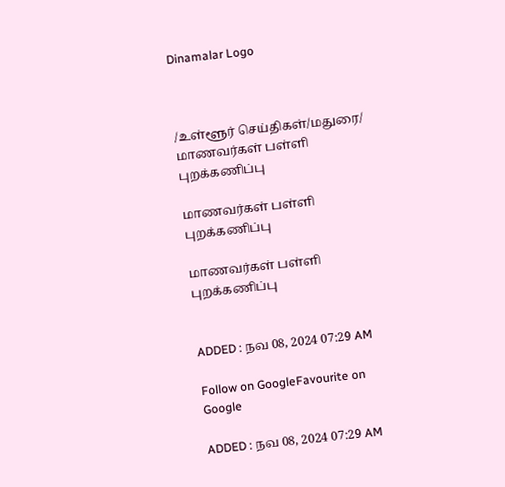Dinamalar Logo



/உள்ளூர் செய்திகள்/மதுரை/ மாணவர்கள் பள்ளி புறக்கணிப்பு

மாணவர்கள் பள்ளி புறக்கணிப்பு

மாணவர்கள் பள்ளி புறக்கணிப்பு


ADDED : நவ 08, 2024 07:29 AM

Follow on GoogleFavourite on Google

ADDED : நவ 08, 2024 07:29 AM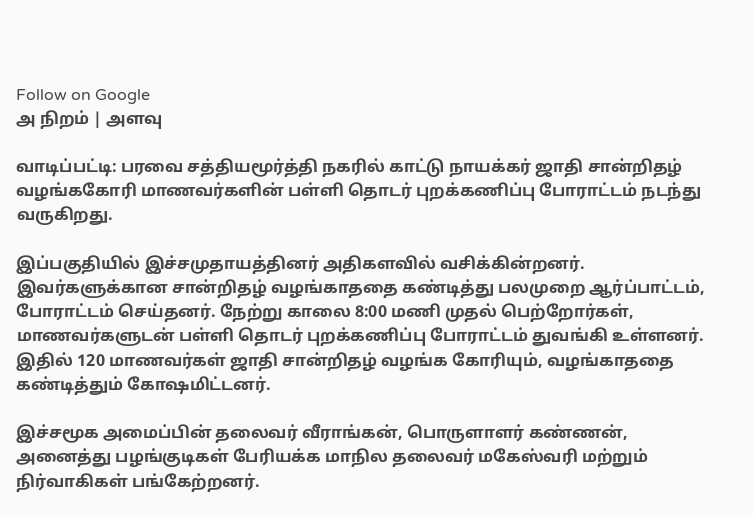Follow on Google
அ நிறம் | அளவு

வாடிப்பட்டி: பரவை சத்தியமூர்த்தி நகரில் காட்டு நாயக்கர் ஜாதி சான்றிதழ் வழங்ககோரி மாணவர்களின் பள்ளி தொடர் புறக்கணிப்பு போராட்டம் நடந்து வருகிறது.

இப்பகுதியில் இச்சமுதாயத்தினர் அதிகளவில் வசிக்கின்றனர். இவர்களுக்கான சான்றிதழ் வழங்காததை கண்டித்து பலமுறை ஆர்ப்பாட்டம், போராட்டம் செய்தனர். நேற்று காலை 8:00 மணி முதல் பெற்றோர்கள், மாணவர்களுடன் பள்ளி தொடர் புறக்கணிப்பு போராட்டம் துவங்கி உள்ளனர். இதில் 120 மாணவர்கள் ஜாதி சான்றிதழ் வழங்க கோரியும், வழங்காததை கண்டித்தும் கோஷமிட்டனர்.

இச்சமூக அமைப்பின் தலைவர் வீராங்கன், பொருளாளர் கண்ணன், அனைத்து பழங்குடிகள் பேரியக்க மாநில தலைவர் மகேஸ்வரி மற்றும் நிர்வாகிகள் பங்கேற்றனர்.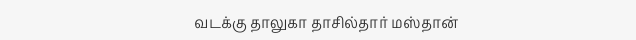வடக்கு தாலுகா தாசில்தார் மஸ்தான்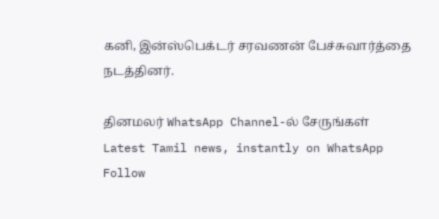கனி, இன்ஸ்பெக்டர் சரவணன் பேச்சுவார்த்தை நடத்தினர்.

தினமலர் WhatsApp Channel-ல் சேருங்கள்
Latest Tamil news, instantly on WhatsApp
Follow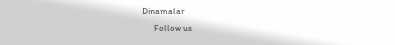Dinamalar
      Follow us